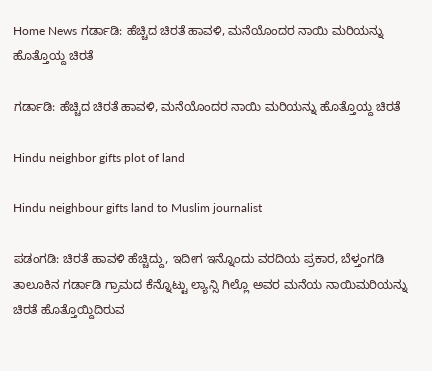Home News ಗರ್ಡಾಡಿ: ಹೆಚ್ಚಿದ ಚಿರತೆ ಹಾವಳಿ, ಮನೆಯೊಂದರ ನಾಯಿ ಮರಿಯನ್ನು ಹೊತ್ತೊಯ್ದ ಚಿರತೆ

ಗರ್ಡಾಡಿ: ಹೆಚ್ಚಿದ ಚಿರತೆ ಹಾವಳಿ, ಮನೆಯೊಂದರ ನಾಯಿ ಮರಿಯನ್ನು ಹೊತ್ತೊಯ್ದ ಚಿರತೆ

Hindu neighbor gifts plot of land

Hindu neighbour gifts land to Muslim journalist

ಪಡಂಗಡಿ: ಚಿರತೆ ಹಾವಳಿ ಹೆಚ್ಚಿದ್ದು, ಇದೀಗ ಇನ್ನೊಂದು ವರದಿಯ ಪ್ರಕಾರ, ಬೆಳ್ತಂಗಡಿ ತಾಲೂಕಿನ ಗರ್ಡಾಡಿ ಗ್ರಾಮದ ಕೆನ್ನೊಟ್ಟು ಲ್ಯಾನ್ಸಿ ಗಿಲ್ಲೊ ಅವರ ಮನೆಯ ನಾಯಿಮರಿಯನ್ನು ಚಿರತೆ ಹೊತ್ತೊಯ್ದಿದಿರುವ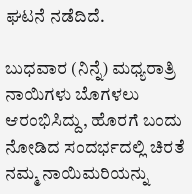ಘಟನೆ ನಡೆದಿದೆ.

ಬುಧವಾರ (ನಿನ್ನೆ) ಮಧ್ಯರಾತ್ರಿ ನಾಯಿಗಳು ಬೊಗಳಲು ಆರಂಭಿಸಿದ್ದು, ಹೊರಗೆ ಬಂದು ನೋಡಿದ ಸಂದರ್ಭದಲ್ಲಿ ಚಿರತೆ ನಮ್ಮ ನಾಯಿಮರಿಯನ್ನು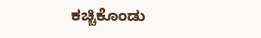ಕಚ್ಚಿಕೊಂಡು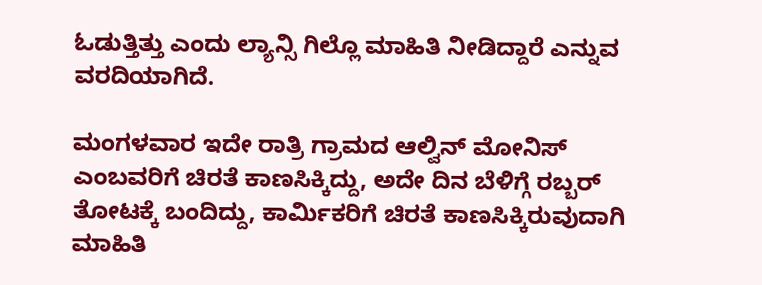ಓಡುತ್ತಿತ್ತು ಎಂದು ಲ್ಯಾನ್ಸಿ ಗಿಲ್ಲೊ ಮಾಹಿತಿ ನೀಡಿದ್ದಾರೆ ಎನ್ನುವ ವರದಿಯಾಗಿದೆ.

ಮಂಗಳವಾರ ಇದೇ ರಾತ್ರಿ ಗ್ರಾಮದ ಆಲ್ವಿನ್ ಮೋನಿಸ್ ಎಂಬವರಿಗೆ ಚಿರತೆ ಕಾಣಸಿಕ್ಕಿದ್ದು, ಅದೇ ದಿನ ಬೆಳಿಗ್ಗೆ ರಬ್ಬರ್ ತೋಟಕ್ಕೆ ಬಂದಿದ್ದು, ಕಾರ್ಮಿಕರಿಗೆ ಚಿರತೆ ಕಾಣಸಿಕ್ಕಿರುವುದಾಗಿ ಮಾಹಿತಿ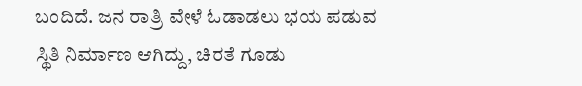ಬಂದಿದೆ. ಜನ ರಾತ್ರಿ ವೇಳೆ ಓಡಾಡಲು ಭಯ ಪಡುವ ಸ್ಥಿತಿ ನಿರ್ಮಾಣ ಆಗಿದ್ದು, ಚಿರತೆ ಗೂಡು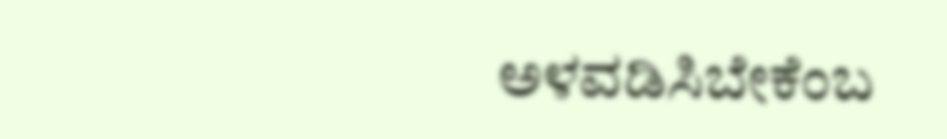ಅಳವಡಿಸಿಬೇಕೆಂಬ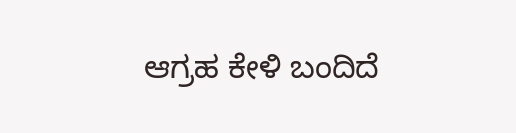ಆಗ್ರಹ ಕೇಳಿ ಬಂದಿದೆ